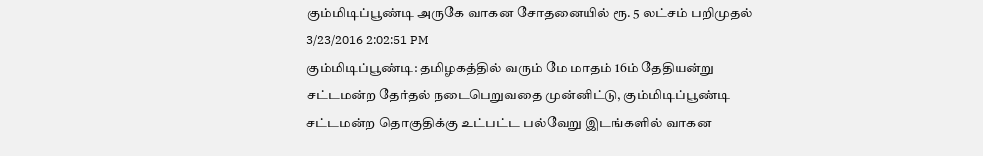கும்மிடிப்பூண்டி அருகே வாகன சோதனையில் ரூ. 5 லட்சம் பறிமுதல்
3/23/2016 2:02:51 PM
கும்மிடிப்பூண்டி: தமிழகத்தில் வரும் மே மாதம் 16ம் தேதியன்று சட்டமன்ற தேர்தல் நடைபெறுவதை முன்னிட்டு, கும்மிடிப்பூண்டி சட்டமன்ற தொகுதிக்கு உட்பட்ட பல்வேறு இடங்களில் வாகன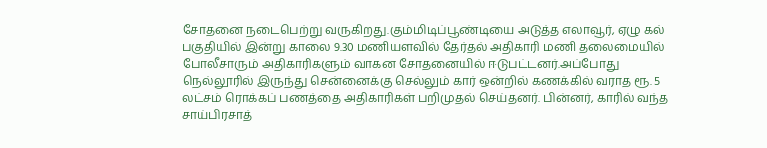சோதனை நடைபெற்று வருகிறது.கும்மிடிப்பூண்டியை அடுத்த எலாவூர், ஏழு கல் பகுதியில் இன்று காலை 9.30 மணியளவில் தேர்தல் அதிகாரி மணி தலைமையில் போலீசாரும் அதிகாரிகளும் வாகன சோதனையில் ஈடுபட்டனர்.அப்போது நெல்லூரில் இருந்து சென்னைக்கு செல்லும் கார் ஒன்றில் கணக்கில் வராத ரூ. 5 லட்சம் ரொக்கப் பணத்தை அதிகாரிகள் பறிமுதல் செய்தனர். பின்னர், காரில் வந்த சாய்பிரசாத்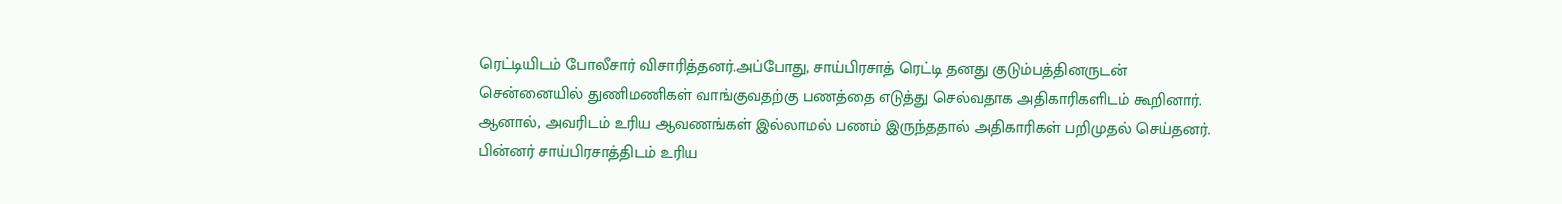ரெட்டியிடம் போலீசார் விசாரித்தனர்.அப்போது, சாய்பிரசாத் ரெட்டி தனது குடும்பத்தினருடன் சென்னையில் துணிமணிகள் வாங்குவதற்கு பணத்தை எடுத்து செல்வதாக அதிகாரிகளிடம் கூறினார். ஆனால், அவரிடம் உரிய ஆவணங்கள் இல்லாமல் பணம் இருந்ததால் அதிகாரிகள் பறிமுதல் செய்தனர். பின்னர் சாய்பிரசாத்திடம் உரிய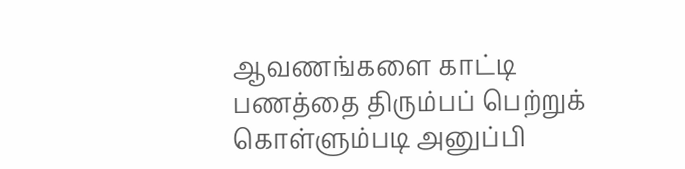ஆவணங்களை காட்டி பணத்தை திரும்பப் பெற்றுக் கொள்ளும்படி அனுப்பி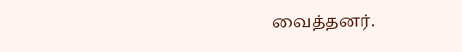வைத்தனர்.